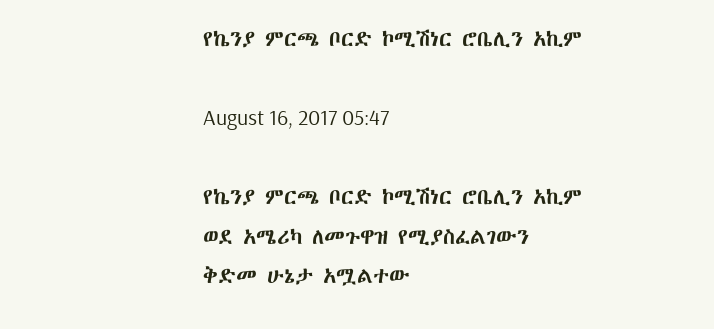የኬንያ ምርጫ ቦርድ ኮሚሽነር ሮቤሊን አኪም

August 16, 2017 05:47

የኬንያ ምርጫ ቦርድ ኮሚሽነር ሮቤሊን አኪም ወደ አሜሪካ ለመጉዋዝ የሚያስፈልገውን ቅድመ ሁኔታ አሟልተው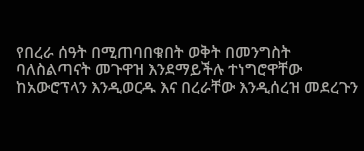የበረራ ሰዓት በሚጠባበቁበት ወቅት በመንግስት ባለስልጣናት መጉዋዝ እንደማይችሉ ተነግሮዋቸው ከአውሮፕላን እንዲወርዱ እና በረራቸው እንዲሰረዝ መደረጉን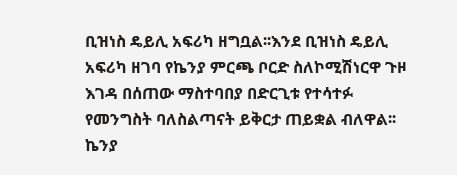ቢዝነስ ዴይሊ አፍሪካ ዘግቧል፡፡እንደ ቢዝነስ ዴይሊ አፍሪካ ዘገባ የኬንያ ምርጫ ቦርድ ስለኮሚሽነርዋ ጉዞ እገዳ በሰጠው ማስተባበያ በድርጊቱ የተሳተፉ የመንግስት ባለስልጣናት ይቅርታ ጠይቋል ብለዋል፡፡ኬንያ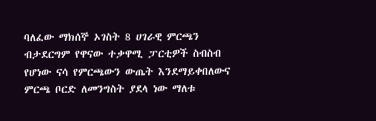ባለፈው ማክሰኞ ኦገስት 8 ሀገራዊ ምርጫን ብታደርግም የዋናው ተቃዋሚ ፓርቲዎች ስብስብ የሆነው ናሳ የምርጫውን ውጤት እንደማይቀበለውና ምርጫ ቦርድ ለመንግስት ያደላ ነው ማለቱ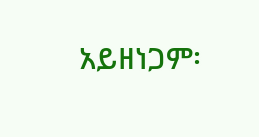አይዘነጋም፡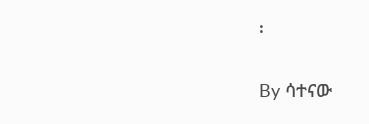፡

By ሳተናው